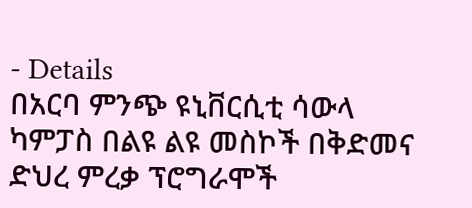- Details
በአርባ ምንጭ ዩኒቨርሲቲ ሳውላ ካምፓስ በልዩ ልዩ መስኮች በቅድመና ድህረ ምረቃ ፕሮግራሞች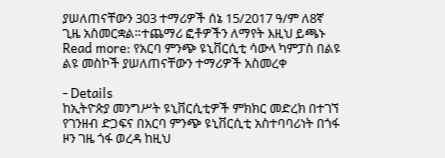ያሠለጠናቸውን 303 ተማሪዎች ሰኔ 15/2017 ዓ/ም ለ8ኛ ጊዜ አስመርቋል።ተጨማሪ ፎቶዎችን ለማየት እዚህ ይጫኑ
Read more: የአርባ ምንጭ ዩኒቨርሲቲ ሳውላ ካምፓስ በልዩ ልዩ መስኮች ያሠለጠናቸውን ተማሪዎች አስመረቀ

- Details
ከኢትዮጵያ መንግሥት ዩኒቨርሲቲዎች ምክክር መድረክ በተገኘ የገንዘብ ድጋፍና በአርባ ምንጭ ዩኒቨርሲቲ አስተባባሪነት በጎፋ ዞን ገዜ ጎፋ ወረዳ ከዚህ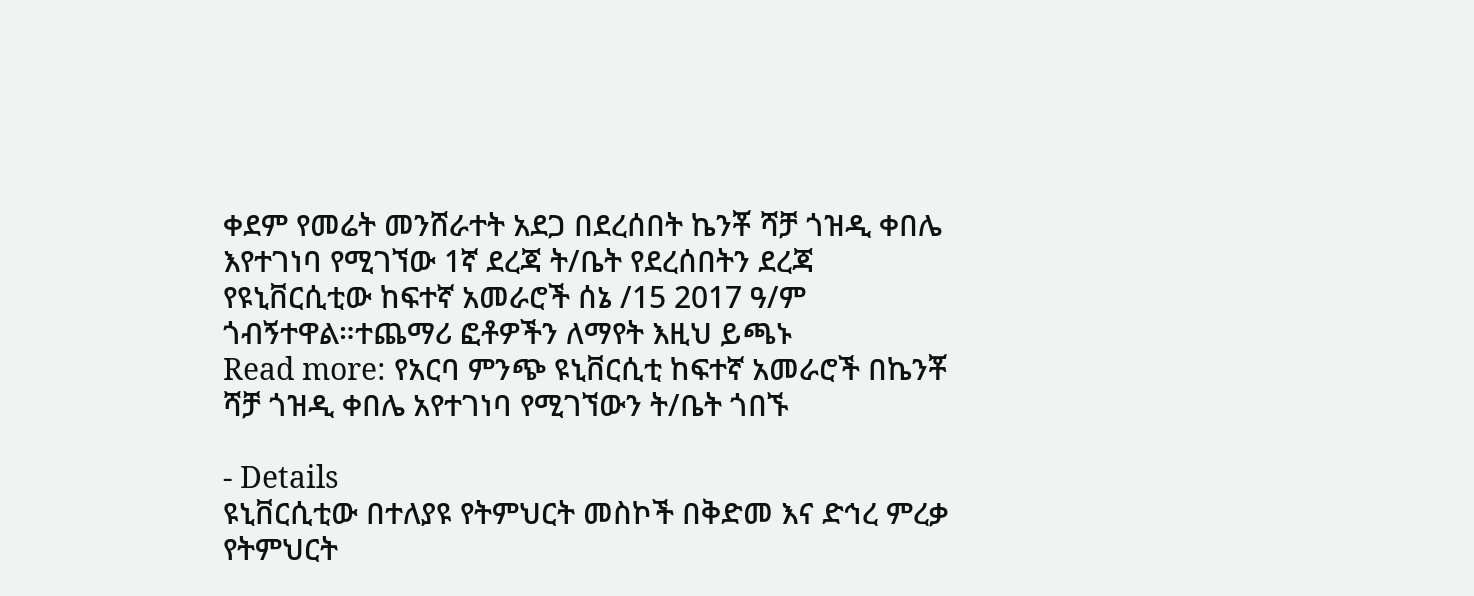ቀደም የመሬት መንሸራተት አደጋ በደረሰበት ኬንቾ ሻቻ ጎዝዲ ቀበሌ እየተገነባ የሚገኘው 1ኛ ደረጃ ት/ቤት የደረሰበትን ደረጃ የዩኒቨርሲቲው ከፍተኛ አመራሮች ሰኔ /15 2017 ዓ/ም ጎብኝተዋል።ተጨማሪ ፎቶዎችን ለማየት እዚህ ይጫኑ
Read more: የአርባ ምንጭ ዩኒቨርሲቲ ከፍተኛ አመራሮች በኬንቾ ሻቻ ጎዝዲ ቀበሌ አየተገነባ የሚገኘውን ት/ቤት ጎበኙ

- Details
ዩኒቨርሲቲው በተለያዩ የትምህርት መስኮች በቅድመ እና ድኅረ ምረቃ የትምህርት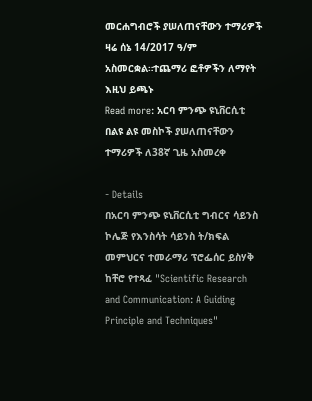መርሐግብሮች ያሠለጠናቸውን ተማሪዎች ዛሬ ሰኔ 14/2017 ዓ/ም አስመርቋል።ተጨማሪ ፎቶዎችን ለማየት እዚህ ይጫኑ
Read more: አርባ ምንጭ ዩኒቨርሲቲ በልዩ ልዩ መስኮች ያሠለጠናቸውን ተማሪዎች ለ38ኛ ጊዜ አስመረቀ

- Details
በአርባ ምንጭ ዩኒቨርሲቲ ግብርና ሳይንስ ኮሌጅ የእንስሳት ሳይንስ ት/ክፍል መምህርና ተመራማሪ ፕሮፌሰር ይስሃቅ ከቸሮ የተጻፈ "Scientific Research and Communication: A Guiding Principle and Techniques"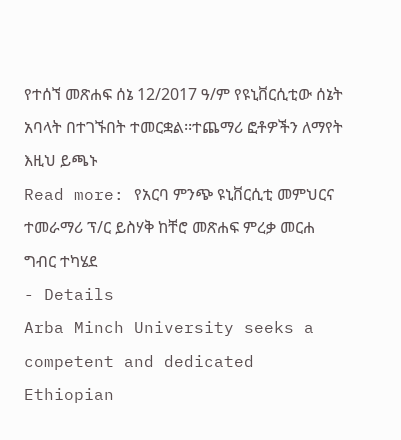የተሰኘ መጽሐፍ ሰኔ 12/2017 ዓ/ም የዩኒቨርሲቲው ሰኔት አባላት በተገኙበት ተመርቋል፡፡ተጨማሪ ፎቶዎችን ለማየት እዚህ ይጫኑ
Read more: የአርባ ምንጭ ዩኒቨርሲቲ መምህርና ተመራማሪ ፕ/ር ይስሃቅ ከቸሮ መጽሐፍ ምረቃ መርሐ ግብር ተካሄደ
- Details
Arba Minch University seeks a competent and dedicated Ethiopian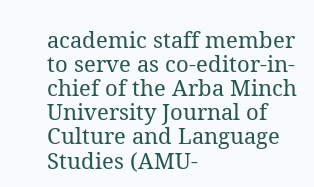academic staff member to serve as co-editor-in-chief of the Arba Minch University Journal of Culture and Language Studies (AMU-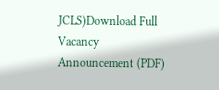JCLS)Download Full Vacancy Announcement (PDF)